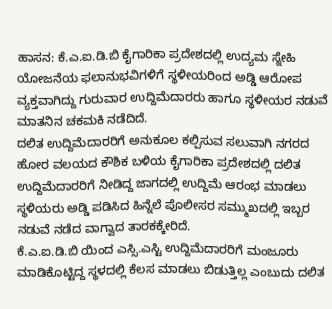ಹಾಸನ: ಕೆ.ಎ.ಐ.ಡಿ.ಬಿ ಕೈಗಾರಿಕಾ ಪ್ರದೇಶದಲ್ಲಿ ಉದ್ಯಮ ಸ್ನೇಹಿ ಯೋಜನೆಯ ಫಲಾನುಭವಿಗಳಿಗೆ ಸ್ಥಳೀಯರಿಂದ ಅಡ್ಡಿ ಆರೋಪ ವ್ಯಕ್ತವಾಗಿದ್ದು ಗುರುವಾರ ಉದ್ದಿಮೆದಾರರು ಹಾಗೂ ಸ್ಥಳೀಯರ ನಡುವೆ ಮಾತನಿನ ಚಕಮಕಿ ನಡೆದಿದೆ.
ದಲಿತ ಉದ್ದಿಮೆದಾರರಿಗೆ ಅನುಕೂಲ ಕಲ್ಪಿಸುವ ಸಲುವಾಗಿ ನಗರದ ಹೋರ ವಲಯದ ಕೌಶಿಕ ಬಳಿಯ ಕೈಗಾರಿಕಾ ಪ್ರದೇಶದಲ್ಲಿ ದಲಿತ ಉದ್ದಿಮೆದಾರರಿಗೆ ನೀಡಿದ್ದ ಜಾಗದಲ್ಲಿ ಉದ್ದಿಮೆ ಆರಂಭ ಮಾಡಲು ಸ್ಥಳಿಯರು ಅಡ್ಡಿ ಪಡಿಸಿದ ಹಿನ್ನೆಲೆ ಪೊಲೀಸರ ಸಮ್ಮುಖದಲ್ಲಿ ಇಬ್ಬರ ನಡುವೆ ನಡೆದ ವಾಗ್ವಾದ ತಾರಕಕ್ಕೇರಿದೆ.
ಕೆ.ಎ.ಐ.ಡಿ.ಬಿ ಯಿಂದ ಎಸ್ಸಿ.ಎಸ್ಟಿ ಉದ್ದಿಮೆದಾರರಿಗೆ ಮಂಜೂರು ಮಾಡಿಕೊಟ್ಟಿದ್ದ ಸ್ಥಳದಲ್ಲಿ ಕೆಲಸ ಮಾಡಲು ಬಿಡುತ್ತಿಲ್ಲ ಎಂಬುದು ದಲಿತ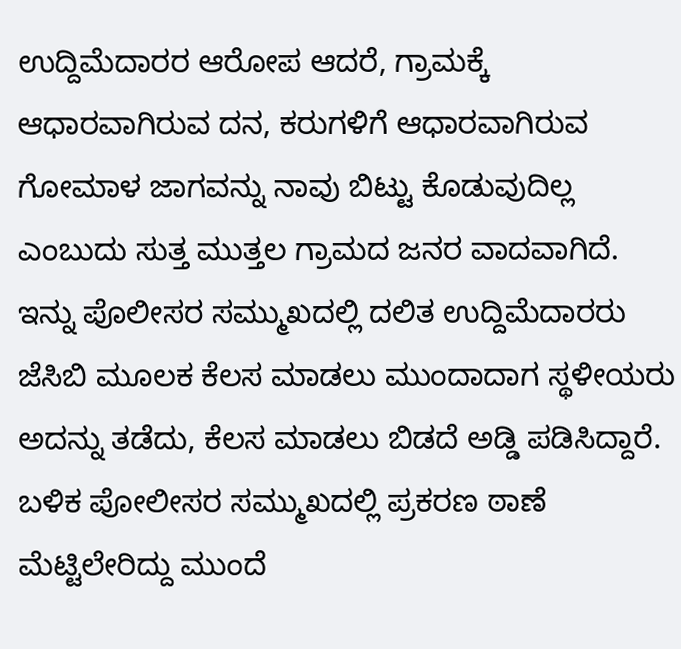ಉದ್ದಿಮೆದಾರರ ಆರೋಪ ಆದರೆ, ಗ್ರಾಮಕ್ಕೆ ಆಧಾರವಾಗಿರುವ ದನ, ಕರುಗಳಿಗೆ ಆಧಾರವಾಗಿರುವ ಗೋಮಾಳ ಜಾಗವನ್ನು ನಾವು ಬಿಟ್ಟು ಕೊಡುವುದಿಲ್ಲ ಎಂಬುದು ಸುತ್ತ ಮುತ್ತಲ ಗ್ರಾಮದ ಜನರ ವಾದವಾಗಿದೆ.
ಇನ್ನು ಪೊಲೀಸರ ಸಮ್ಮುಖದಲ್ಲಿ ದಲಿತ ಉದ್ದಿಮೆದಾರರು ಜೆಸಿಬಿ ಮೂಲಕ ಕೆಲಸ ಮಾಡಲು ಮುಂದಾದಾಗ ಸ್ಥಳೀಯರು ಅದನ್ನು ತಡೆದು, ಕೆಲಸ ಮಾಡಲು ಬಿಡದೆ ಅಡ್ಡಿ ಪಡಿಸಿದ್ದಾರೆ.
ಬಳಿಕ ಪೋಲೀಸರ ಸಮ್ಮುಖದಲ್ಲಿ ಪ್ರಕರಣ ಠಾಣೆ ಮೆಟ್ಟಿಲೇರಿದ್ದು ಮುಂದೆ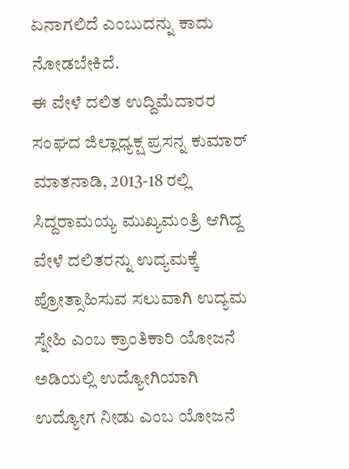ಏನಾಗಲಿದೆ ಎಂಬುದನ್ನು ಕಾದು ನೋಡಬೇಕಿದೆ.
ಈ ವೇಳೆ ದಲಿತ ಉದ್ದಿಮೆದಾರರ ಸಂಘದ ಜಿಲ್ಲಾಧ್ಯಕ್ಷ ಪ್ರಸನ್ನ ಕುಮಾರ್ ಮಾತನಾಡಿ, 2013-18 ರಲ್ಲಿ ಸಿದ್ದರಾಮಯ್ಯ ಮುಖ್ಯಮಂತ್ರಿ ಆಗಿದ್ದ ವೇಳೆ ದಲಿತರನ್ನು ಉದ್ಯಮಕ್ಕೆ ಪ್ರೋತ್ಸಾಹಿಸುವ ಸಲುವಾಗಿ ಉದ್ಯಮ ಸ್ನೇಹಿ ಎಂಬ ಕ್ರಾಂತಿಕಾರಿ ಯೋಜನೆ ಅಡಿಯಲ್ಲಿ ಉದ್ಯೋಗಿಯಾಗಿ ಉದ್ಯೋಗ ನೀಡು ಎಂಬ ಯೋಜನೆ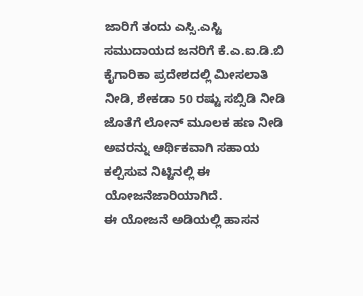ಜಾರಿಗೆ ತಂದು ಎಸ್ಸಿ.ಎಸ್ಟಿ ಸಮುದಾಯದ ಜನರಿಗೆ ಕೆ.ಎ.ಐ.ಡಿ.ಬಿ ಕೈಗಾರಿಕಾ ಪ್ರದೇಶದಲ್ಲಿ ಮೀಸಲಾತಿ ನೀಡಿ, ಶೇಕಡಾ 50 ರಷ್ಟು ಸಬ್ಸಿಡಿ ನೀಡಿ ಜೊತೆಗೆ ಲೋನ್ ಮೂಲಕ ಹಣ ನೀಡಿ ಅವರನ್ನು ಆರ್ಥಿಕವಾಗಿ ಸಹಾಯ ಕಲ್ಪಿಸುವ ನಿಟ್ಟಿನಲ್ಲಿ ಈ ಯೋಜನೆಜಾರಿಯಾಗಿದೆ.
ಈ ಯೋಜನೆ ಅಡಿಯಲ್ಲಿ ಹಾಸನ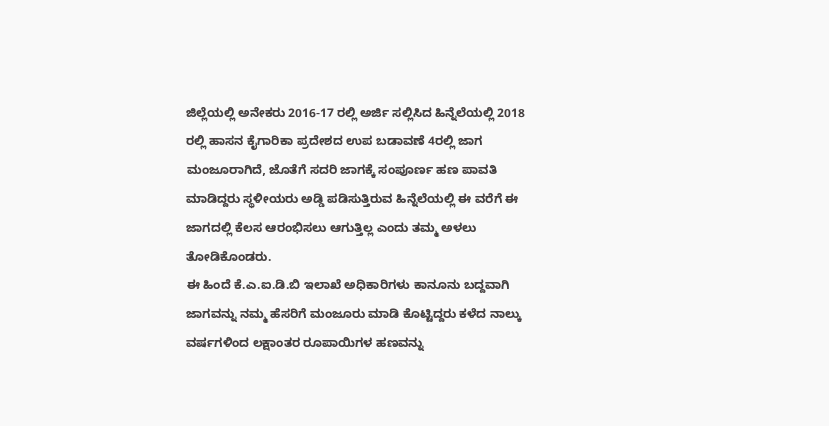ಜಿಲ್ಲೆಯಲ್ಲಿ ಅನೇಕರು 2016-17 ರಲ್ಲಿ ಅರ್ಜಿ ಸಲ್ಲಿಸಿದ ಹಿನ್ನೆಲೆಯಲ್ಲಿ 2018 ರಲ್ಲಿ ಹಾಸನ ಕೈಗಾರಿಕಾ ಪ್ರದೇಶದ ಉಪ ಬಡಾವಣೆ 4ರಲ್ಲಿ ಜಾಗ ಮಂಜೂರಾಗಿದೆ, ಜೊತೆಗೆ ಸದರಿ ಜಾಗಕ್ಕೆ ಸಂಪೂರ್ಣ ಹಣ ಪಾವತಿ ಮಾಡಿದ್ದರು ಸ್ಥಳೀಯರು ಅಡ್ಡಿ ಪಡಿಸುತ್ತಿರುವ ಹಿನ್ನೆಲೆಯಲ್ಲಿ ಈ ವರೆಗೆ ಈ ಜಾಗದಲ್ಲಿ ಕೆಲಸ ಆರಂಭಿಸಲು ಆಗುತ್ತಿಲ್ಲ ಎಂದು ತಮ್ಮ ಅಳಲು ತೋಡಿಕೊಂಡರು.
ಈ ಹಿಂದೆ ಕೆ.ಎ.ಐ.ಡಿ.ಬಿ ಇಲಾಖೆ ಅಧಿಕಾರಿಗಳು ಕಾನೂನು ಬದ್ದವಾಗಿ ಜಾಗವನ್ನು ನಮ್ಮ ಹೆಸರಿಗೆ ಮಂಜೂರು ಮಾಡಿ ಕೊಟ್ಟಿದ್ದರು ಕಳೆದ ನಾಲ್ಕು ವರ್ಷಗಳಿಂದ ಲಕ್ಷಾಂತರ ರೂಪಾಯಿಗಳ ಹಣವನ್ನು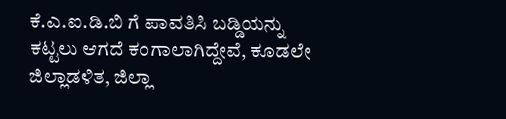ಕೆ.ಎ.ಐ.ಡಿ.ಬಿ ಗೆ ಪಾವತಿಸಿ ಬಡ್ಡಿಯನ್ನು ಕಟ್ಟಲು ಆಗದೆ ಕಂಗಾಲಾಗಿದ್ದೇವೆ, ಕೂಡಲೇ ಜಿಲ್ಲಾಡಳಿತ, ಜಿಲ್ಲಾ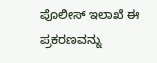ಪೊಲೀಸ್ ಇಲಾಖೆ ಈ ಪ್ರಕರಣವನ್ನು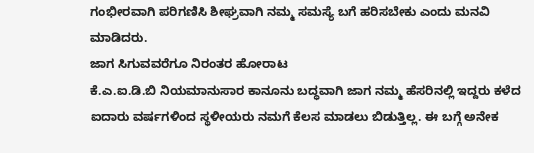ಗಂಭೀರವಾಗಿ ಪರಿಗಣಿಸಿ ಶೀಘ್ರವಾಗಿ ನಮ್ಮ ಸಮಸ್ಯೆ ಬಗೆ ಹರಿಸಬೇಕು ಎಂದು ಮನವಿ ಮಾಡಿದರು.
ಜಾಗ ಸಿಗುವವರೆಗೂ ನಿರಂತರ ಹೋರಾಟ
ಕೆ.ಎ.ಐ.ಡಿ.ಬಿ ನಿಯಮಾನುಸಾರ ಕಾನೂನು ಬದ್ಧವಾಗಿ ಜಾಗ ನಮ್ಮ ಹೆಸರಿನಲ್ಲಿ ಇದ್ದರು ಕಳೆದ ಐದಾರು ವರ್ಷಗಳಿಂದ ಸ್ಥಳೀಯರು ನಮಗೆ ಕೆಲಸ ಮಾಡಲು ಬಿಡುತ್ತಿಲ್ಲ. ಈ ಬಗ್ಗೆ ಅನೇಕ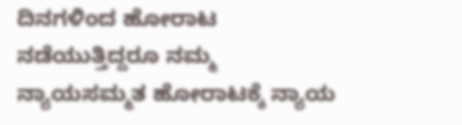ದಿನಗಳಿಂದ ಹೋರಾಟ ನಡೆಯುತ್ತಿದ್ದರೂ ನಮ್ಮ ನ್ಯಾಯಸಮ್ಮತ ಹೋರಾಟಕ್ಕೆ ನ್ಯಾಯ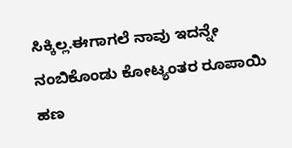ಸಿಕ್ಕಿಲ್ಲ.ಈಗಾಗಲೆ ನಾವು ಇದನ್ನೇ ನಂಬಿಕೊಂಡು ಕೋಟ್ಯಂತರ ರೂಪಾಯಿ ಹಣ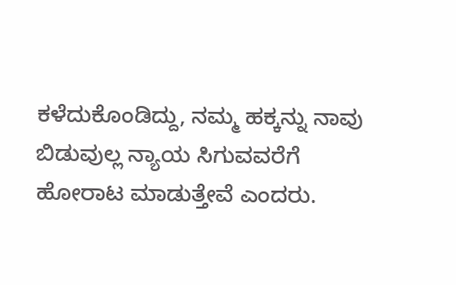ಕಳೆದುಕೊಂಡಿದ್ದು, ನಮ್ಮ ಹಕ್ಕನ್ನು ನಾವು ಬಿಡುವುಲ್ಲ ನ್ಯಾಯ ಸಿಗುವವರೆಗೆ ಹೋರಾಟ ಮಾಡುತ್ತೇವೆ ಎಂದರು.